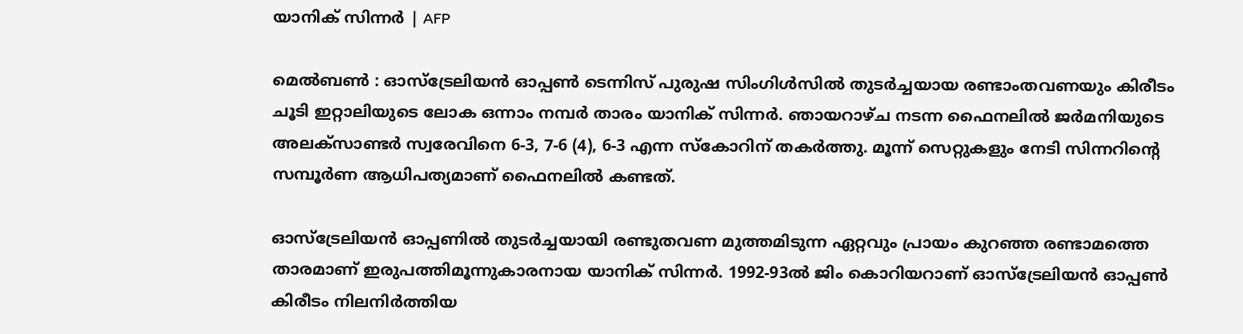യാനിക് സിന്നർ | AFP

മെല്‍ബണ്‍ : ഓസ്‌ട്രേലിയന്‍ ഓപ്പണ്‍ ടെന്നിസ് പുരുഷ സിംഗിള്‍സില്‍ തുടര്‍ച്ചയായ രണ്ടാംതവണയും കിരീടം ചൂടി ഇറ്റാലിയുടെ ലോക ഒന്നാം നമ്പര്‍ താരം യാനിക് സിന്നര്‍. ഞായറാഴ്ച നടന്ന ഫൈനലില്‍ ജര്‍മനിയുടെ അലക്‌സാണ്ടര്‍ സ്വരേവിനെ 6-3, 7-6 (4), 6-3 എന്ന സ്‌കോറിന് തകര്‍ത്തു. മൂന്ന് സെറ്റുകളും നേടി സിന്നറിന്റെ സമ്പൂര്‍ണ ആധിപത്യമാണ് ഫൈനലില്‍ കണ്ടത്.

ഓസ്‌ട്രേലിയന്‍ ഓപ്പണില്‍ തുടര്‍ച്ചയായി രണ്ടുതവണ മുത്തമിടുന്ന ഏറ്റവും പ്രായം കുറഞ്ഞ രണ്ടാമത്തെ താരമാണ് ഇരുപത്തിമൂന്നുകാരനായ യാനിക് സിന്നര്‍. 1992-93ല്‍ ജിം കൊറിയറാണ് ഓസ്‌ട്രേലിയന്‍ ഓപ്പണ്‍ കിരീടം നിലനിര്‍ത്തിയ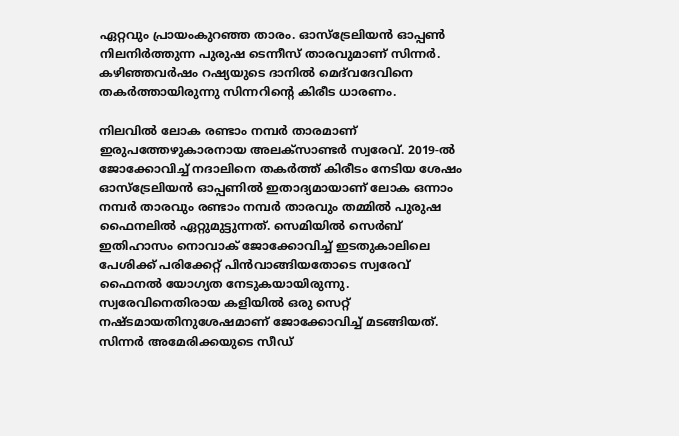ഏറ്റവും പ്രായംകുറഞ്ഞ താരം. ഓസ്‌ട്രേലിയന്‍ ഓപ്പണ്‍ നിലനിര്‍ത്തുന്ന പുരുഷ ടെന്നീസ് താരവുമാണ് സിന്നര്‍. കഴിഞ്ഞവര്‍ഷം റഷ്യയുടെ ദാനില്‍ മെദ്‌വദേവിനെ തകര്‍ത്തായിരുന്നു സിന്നറിന്റെ കിരീട ധാരണം.

നിലവില്‍ ലോക രണ്ടാം നമ്പര്‍ താരമാണ് ഇരുപത്തേഴുകാരനായ അലക്‌സാണ്ടര്‍ സ്വരേവ്. 2019-ല്‍ ജോക്കോവിച്ച് നദാലിനെ തകര്‍ത്ത് കിരീടം നേടിയ ശേഷം ഓസ്‌ട്രേലിയന്‍ ഓപ്പണില്‍ ഇതാദ്യമായാണ് ലോക ഒന്നാം നമ്പര്‍ താരവും രണ്ടാം നമ്പര്‍ താരവും തമ്മില്‍ പുരുഷ ഫൈനലില്‍ ഏറ്റുമുട്ടുന്നത്. സെമിയില്‍ സെര്‍ബ് ഇതിഹാസം നൊവാക് ജോക്കോവിച്ച് ഇടതുകാലിലെ പേശിക്ക് പരിക്കേറ്റ് പിന്‍വാങ്ങിയതോടെ സ്വരേവ് ഫൈനല്‍ യോഗ്യത നേടുകയായിരുന്നു. സ്വരേവിനെതിരായ കളിയില്‍ ഒരു സെറ്റ് നഷ്ടമായതിനുശേഷമാണ് ജോക്കോവിച്ച് മടങ്ങിയത്. സിന്നര്‍ അമേരിക്കയുടെ സീഡ്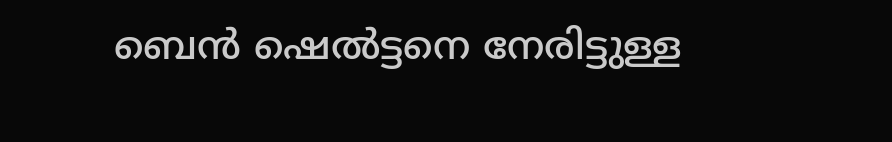ബെന്‍ ഷെല്‍ട്ടനെ നേരിട്ടുള്ള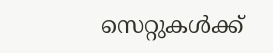സെറ്റുകള്‍ക്ക്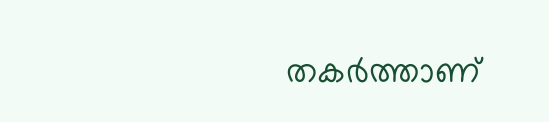തകര്‍ത്താണ്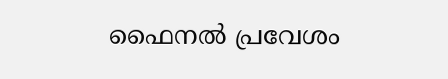ഫൈനല്‍ പ്രവേശം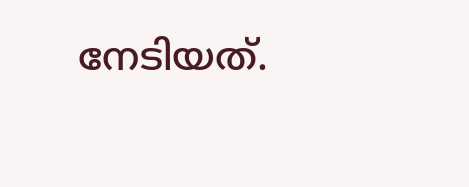നേടിയത്.